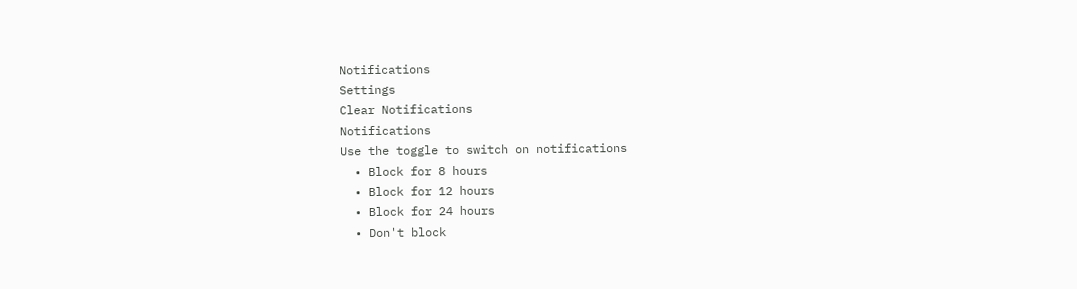Notifications
Settings
Clear Notifications
Notifications
Use the toggle to switch on notifications
  • Block for 8 hours
  • Block for 12 hours
  • Block for 24 hours
  • Don't block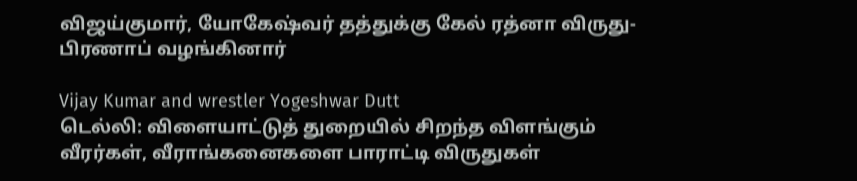விஜய்குமார், யோகேஷ்வர் தத்துக்கு கேல் ரத்னா விருது-பிரணாப் வழங்கினார்

Vijay Kumar and wrestler Yogeshwar Dutt
டெல்லி: விளையாட்டுத் துறையில் சிறந்த விளங்கும் வீரர்கள், வீராங்கனைகளை பாராட்டி விருதுகள்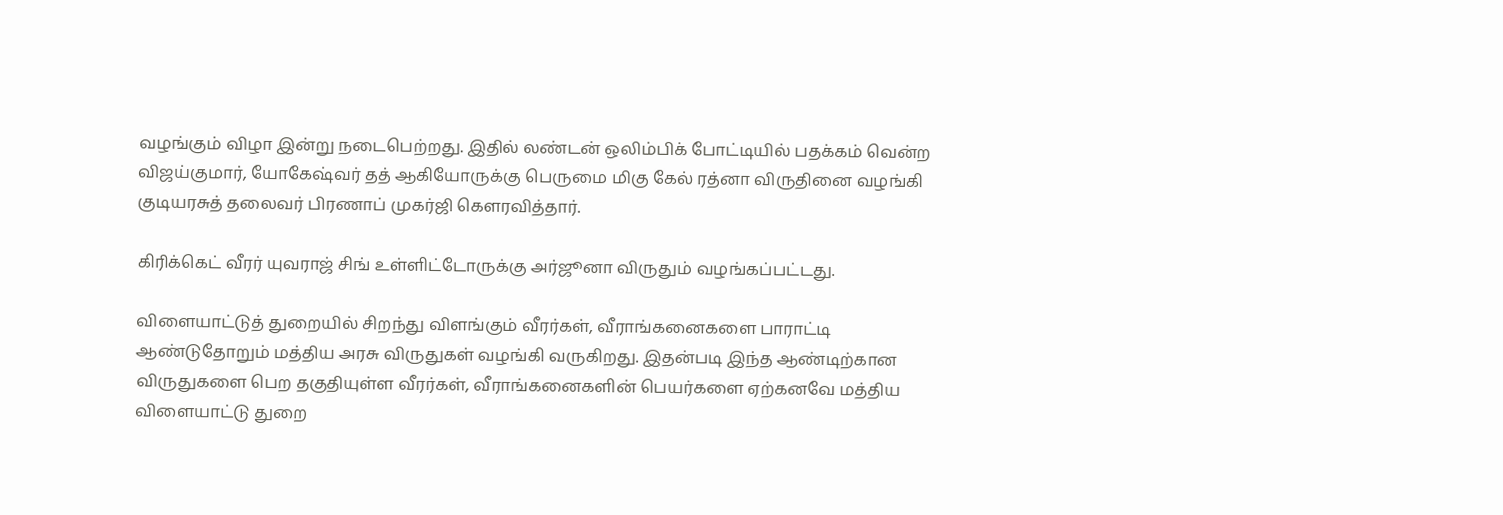வழங்கும் விழா இன்று நடைபெற்றது. இதில் லண்டன் ஒலிம்பிக் போட்டியில் பதக்கம் வென்ற விஜய்குமார், யோகேஷ்வர் தத் ஆகியோருக்கு பெருமை மிகு கேல் ரத்னா விருதினை வழங்கி குடியரசுத் தலைவர் பிரணாப் முகர்ஜி கெளரவித்தார்.

கிரிக்கெட் வீரர் யுவராஜ் சிங் உள்ளிட்டோருக்கு அர்ஜூனா விருதும் வழங்கப்பட்டது.

விளையாட்டுத் துறையில் சிறந்து விளங்கும் வீரர்கள், வீராங்கனைகளை பாராட்டி ஆண்டுதோறும் மத்திய அரசு விருதுகள் வழங்கி வருகிறது. இதன்படி இந்த ஆண்டிற்கான விருதுகளை பெற தகுதியுள்ள வீரர்கள், வீராங்கனைகளின் பெயர்களை ஏற்கனவே மத்திய விளையாட்டு துறை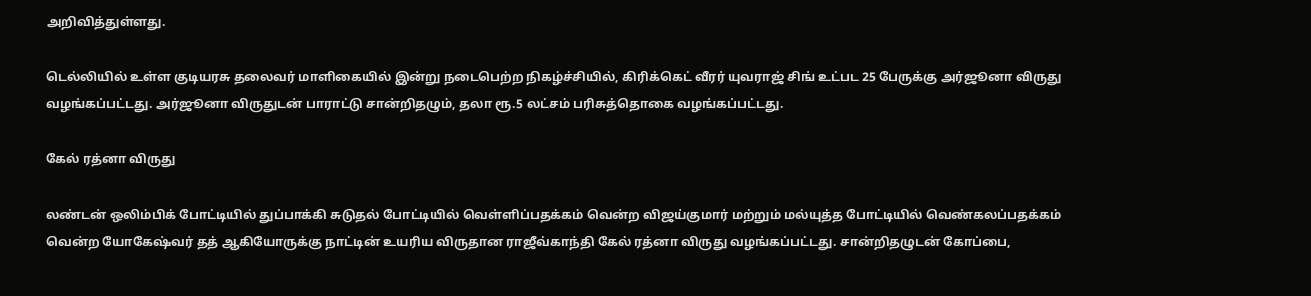அறிவித்துள்ளது.

டெல்லியில் உள்ள குடியரசு தலைவர் மாளிகையில் இன்று நடைபெற்ற நிகழ்ச்சியில், கிரிக்கெட் வீரர் யுவராஜ் சிங் உட்பட 25 பேருக்கு அர்ஜூனா விருது வழங்கப்பட்டது. அர்ஜூனா விருதுடன் பாராட்டு சான்றிதழும், தலா ரூ.5 லட்சம் பரிசுத்தொகை வழங்கப்பட்டது.

கேல் ரத்னா விருது

லண்டன் ஒலிம்பிக் போட்டியில் துப்பாக்கி சுடுதல் போட்டியில் வெள்ளிப்பதக்கம் வென்ற விஜய்குமார் மற்றும் மல்யுத்த போட்டியில் வெண்கலப்பதக்கம் வென்ற யோகேஷ்வர் தத் ஆகியோருக்கு நாட்டின் உயரிய விருதான ராஜீவ்காந்தி கேல் ரத்னா விருது வழங்கப்பட்டது. சான்றிதழுடன் கோப்பை,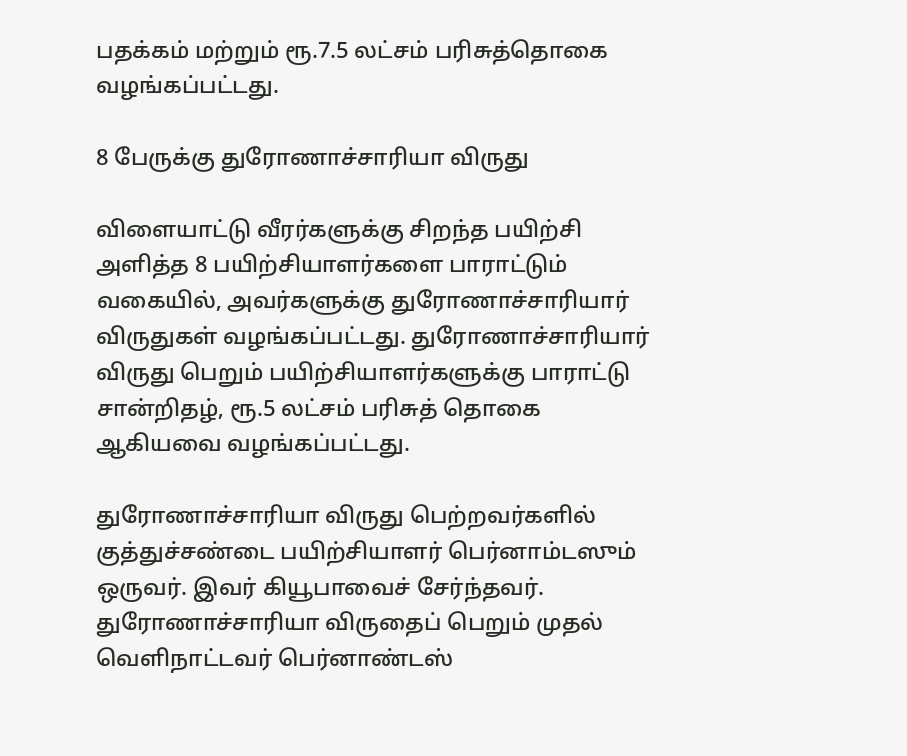பதக்கம் மற்றும் ரூ.7.5 லட்சம் பரிசுத்தொகை வழங்கப்பட்டது.

8 பேருக்கு துரோணாச்சாரியா விருது

விளையாட்டு வீரர்களுக்கு சிறந்த பயிற்சி அளித்த 8 பயிற்சியாளர்களை பாராட்டும் வகையில், அவர்களுக்கு துரோணாச்சாரியார் விருதுகள் வழங்கப்பட்டது. துரோணாச்சாரியார் விருது பெறும் பயிற்சியாளர்களுக்கு பாராட்டு சான்றிதழ், ரூ.5 லட்சம் பரிசுத் தொகை ஆகியவை வழங்கப்பட்டது.

துரோணாச்சாரியா விருது பெற்றவர்களில் குத்துச்சண்டை பயிற்சியாளர் பெர்னாம்டஸும் ஒருவர். இவர் கியூபாவைச் சேர்ந்தவர். துரோணாச்சாரியா விருதைப் பெறும் முதல் வெளிநாட்டவர் பெர்னாண்டஸ்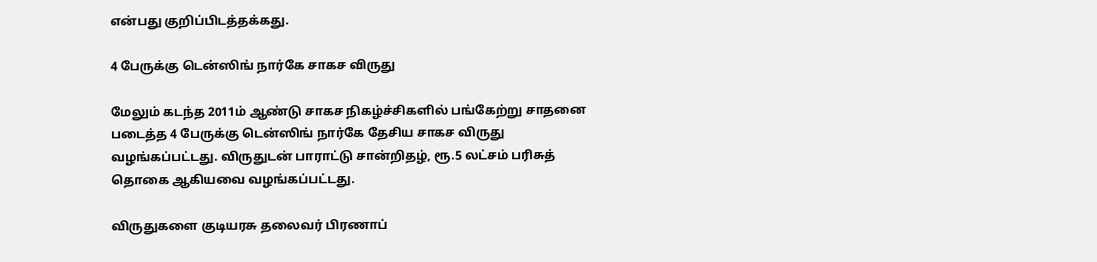என்பது குறிப்பிடத்தக்கது.

4 பேருக்கு டென்ஸிங் நார்கே சாகச விருது

மேலும் கடந்த 2011ம் ஆண்டு சாகச நிகழ்ச்சிகளில் பங்கேற்று சாதனை படைத்த 4 பேருக்கு டென்ஸிங் நார்கே தேசிய சாகச விருது வழங்கப்பட்டது. விருதுடன் பாராட்டு சான்றிதழ், ரூ.5 லட்சம் பரிசுத் தொகை ஆகியவை வழங்கப்பட்டது.

விருதுகளை குடியரசு தலைவர் பிரணாப்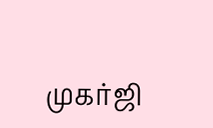முகர்ஜி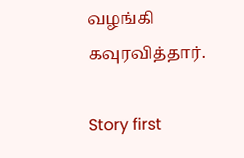வழங்கி கவுரவித்தார்.

Story first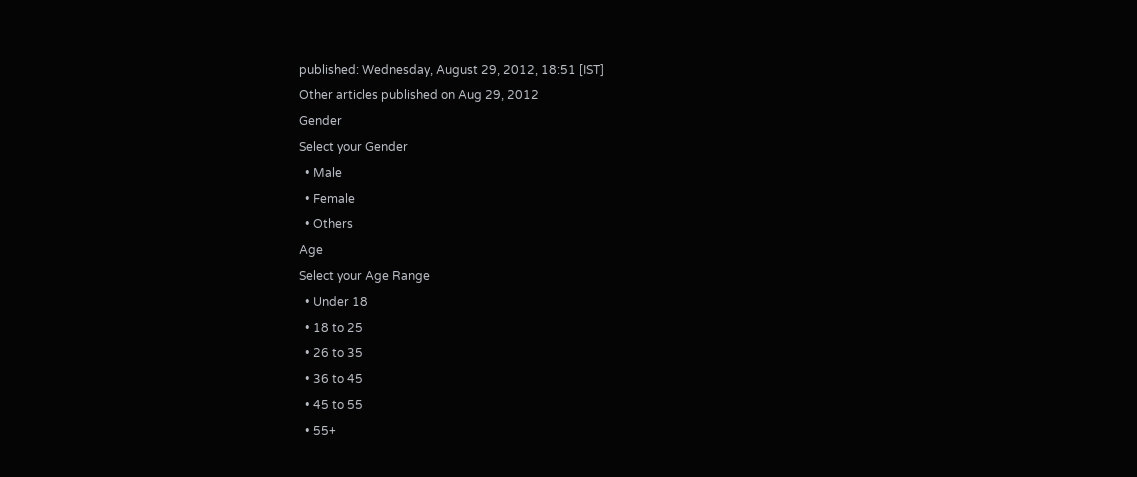published: Wednesday, August 29, 2012, 18:51 [IST]
Other articles published on Aug 29, 2012
Gender
Select your Gender
  • Male
  • Female
  • Others
Age
Select your Age Range
  • Under 18
  • 18 to 25
  • 26 to 35
  • 36 to 45
  • 45 to 55
  • 55+